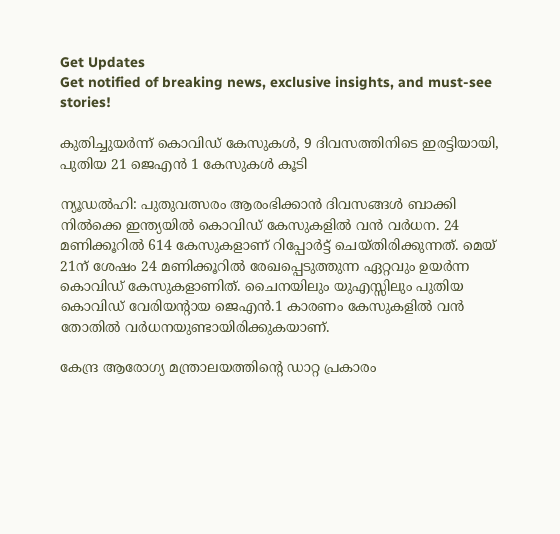Get Updates
Get notified of breaking news, exclusive insights, and must-see stories!

കുതിച്ചുയര്‍ന്ന് കൊവിഡ് കേസുകള്‍, 9 ദിവസത്തിനിടെ ഇരട്ടിയായി, പുതിയ 21 ജെഎന്‍ 1 കേസുകള്‍ കൂടി

ന്യൂഡല്‍ഹി: പുതുവത്സരം ആരംഭിക്കാന്‍ ദിവസങ്ങള്‍ ബാക്കി നില്‍ക്കെ ഇന്ത്യയില്‍ കൊവിഡ് കേസുകളില്‍ വന്‍ വര്‍ധന. 24 മണിക്കൂറില്‍ 614 കേസുകളാണ് റിപ്പോര്‍ട്ട് ചെയ്തിരിക്കുന്നത്. മെയ് 21ന് ശേഷം 24 മണിക്കൂറില്‍ രേഖപ്പെടുത്തുന്ന ഏറ്റവും ഉയര്‍ന്ന കൊവിഡ് കേസുകളാണിത്. ചൈനയിലും യുഎസ്സിലും പുതിയ കൊവിഡ് വേരിയന്റായ ജെഎന്‍.1 കാരണം കേസുകളില്‍ വന്‍ തോതില്‍ വര്‍ധനയുണ്ടായിരിക്കുകയാണ്.

കേന്ദ്ര ആരോഗ്യ മന്ത്രാലയത്തിന്റെ ഡാറ്റ പ്രകാരം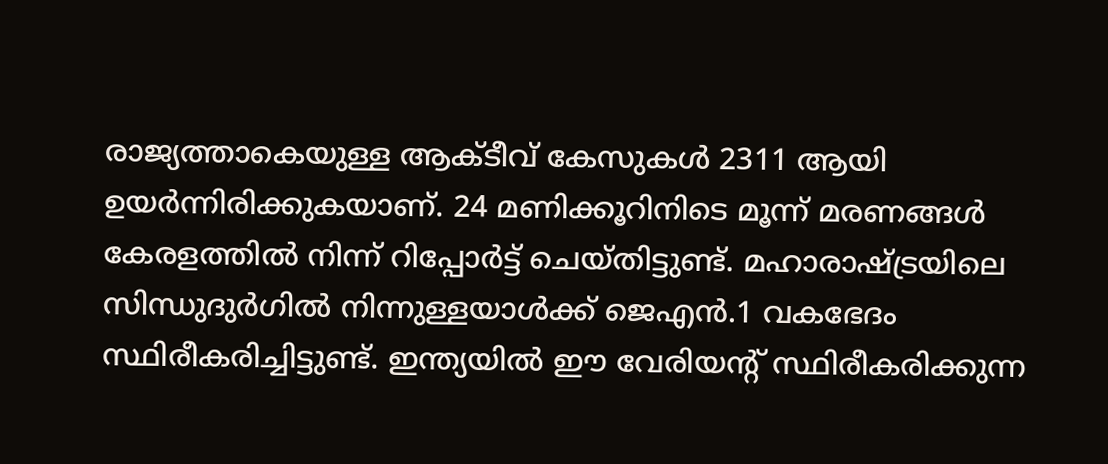രാജ്യത്താകെയുള്ള ആക്ടീവ് കേസുകള്‍ 2311 ആയി ഉയര്‍ന്നിരിക്കുകയാണ്. 24 മണിക്കൂറിനിടെ മൂന്ന് മരണങ്ങള്‍ കേരളത്തില്‍ നിന്ന് റിപ്പോര്‍ട്ട് ചെയ്തിട്ടുണ്ട്. മഹാരാഷ്ട്രയിലെ സിന്ധുദുര്‍ഗില്‍ നിന്നുള്ളയാള്‍ക്ക് ജെഎന്‍.1 വകഭേദം സ്ഥിരീകരിച്ചിട്ടുണ്ട്. ഇന്ത്യയില്‍ ഈ വേരിയന്റ് സ്ഥിരീകരിക്കുന്ന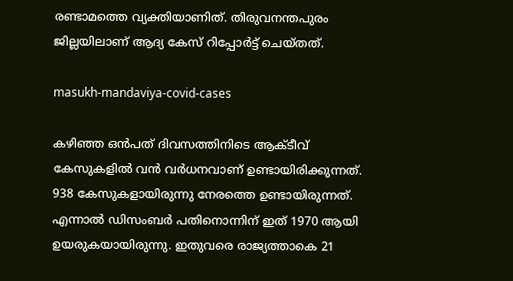രണ്ടാമത്തെ വ്യക്തിയാണിത്. തിരുവനന്തപുരം ജില്ലയിലാണ് ആദ്യ കേസ് റിപ്പോര്‍ട്ട് ചെയ്തത്.

masukh-mandaviya-covid-cases

കഴിഞ്ഞ ഒന്‍പത് ദിവസത്തിനിടെ ആക്ടീവ് കേസുകളില്‍ വന്‍ വര്‍ധനവാണ് ഉണ്ടായിരിക്കുന്നത്. 938 കേസുകളായിരുന്നു നേരത്തെ ഉണ്ടായിരുന്നത്. എന്നാല്‍ ഡിസംബര്‍ പതിനൊന്നിന് ഇത് 1970 ആയി ഉയരുകയായിരുന്നു. ഇതുവരെ രാജ്യത്താകെ 21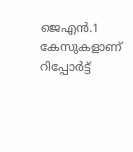ജെഎന്‍.1 കേസുകളാണ് റിപ്പോര്‍ട്ട്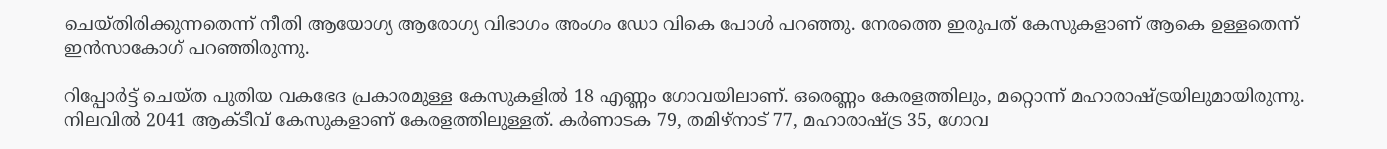ചെയ്തിരിക്കുന്നതെന്ന് നീതി ആയോഗ്യ ആരോഗ്യ വിഭാഗം അംഗം ഡോ വികെ പോള്‍ പറഞ്ഞു. നേരത്തെ ഇരുപത് കേസുകളാണ് ആകെ ഉള്ളതെന്ന് ഇന്‍സാകോഗ് പറഞ്ഞിരുന്നു.

റിപ്പോര്‍ട്ട് ചെയ്ത പുതിയ വകഭേദ പ്രകാരമുള്ള കേസുകളില്‍ 18 എണ്ണം ഗോവയിലാണ്. ഒരെണ്ണം കേരളത്തിലും, മറ്റൊന്ന് മഹാരാഷ്ട്രയിലുമായിരുന്നു. നിലവില്‍ 2041 ആക്ടീവ് കേസുകളാണ് കേരളത്തിലുള്ളത്. കര്‍ണാടക 79, തമിഴ്‌നാട് 77, മഹാരാഷ്ട്ര 35, ഗോവ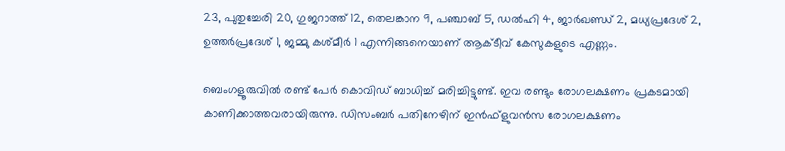23, പുതുച്ചേരി 20, ഗുജറാത്ത് 12, തെലങ്കാന 9, പഞ്ചാബ് 5, ഡല്‍ഹി 4, ജാര്‍ഖണ്ഡ് 2, മധ്യപ്രദേശ് 2, ഉത്തര്‍പ്രദേശ് 1, ജമ്മു കശ്മീര്‍ 1 എന്നിങ്ങനെയാണ് ആക്ടീവ് കേസുകളുടെ എണ്ണം.

ബെംഗളൂരുവില്‍ രണ്ട് പേര്‍ കൊവിഡ് ബാധിച്ച് മരിച്ചിട്ടുണ്ട്. ഇവ രണ്ടും രോഗലക്ഷണം പ്രകടമായി കാണിക്കാത്തവരായിരുന്നു. ഡിസംബര്‍ പതിനേഴിന് ഇന്‍ഫ്‌ളുവന്‍സ രോഗലക്ഷണം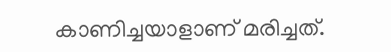കാണിച്ചയാളാണ് മരിച്ചത്.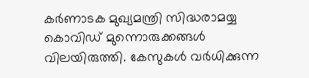കര്‍ണാടക മുഖ്യമന്ത്രി സിദ്ധരാമയ്യ കൊവിഡ് മുന്നൊരുക്കങ്ങള്‍ വിലയിരുത്തി. കേസുകള്‍ വര്‍ധിക്കുന്ന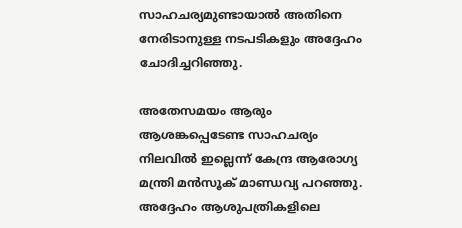സാഹചര്യമുണ്ടായാല്‍ അതിനെ നേരിടാനുള്ള നടപടികളും അദ്ദേഹം ചോദിച്ചറിഞ്ഞു.

അതേസമയം ആരും ആശങ്കപ്പെടേണ്ട സാഹചര്യം നിലവില്‍ ഇല്ലെന്ന് കേന്ദ്ര ആരോഗ്യ മന്ത്രി മന്‍സൂക് മാണ്ഡവ്യ പറഞ്ഞു. അദ്ദേഹം ആശുപത്രികളിലെ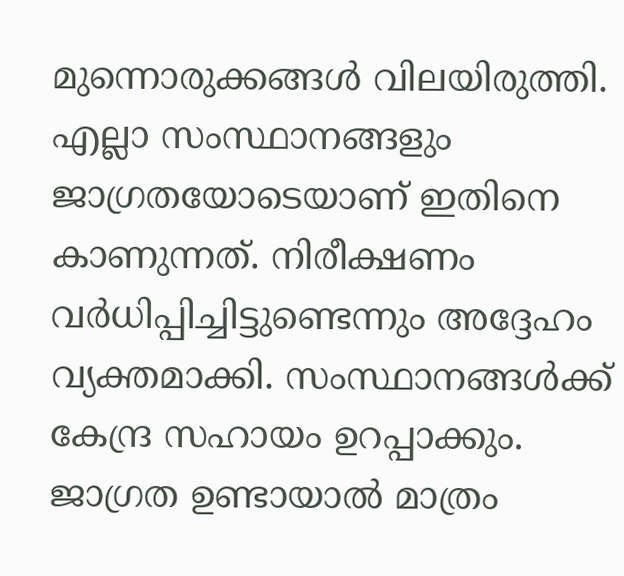മുന്നൊരുക്കങ്ങള്‍ വിലയിരുത്തി. എല്ലാ സംസ്ഥാനങ്ങളും ജാഗ്രതയോടെയാണ് ഇതിനെ കാണുന്നത്. നിരീക്ഷണം വര്‍ധിപ്പിച്ചിട്ടുണ്ടെന്നും അദ്ദേഹം വ്യക്തമാക്കി. സംസ്ഥാനങ്ങള്‍ക്ക് കേന്ദ്ര സഹായം ഉറപ്പാക്കും. ജാഗ്രത ഉണ്ടായാല്‍ മാത്രം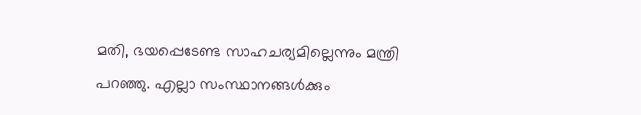മതി, ഭയപ്പെടേണ്ട സാഹചര്യമില്ലെന്നും മന്ത്രി പറഞ്ഞു. എല്ലാ സംസ്ഥാനങ്ങള്‍ക്കും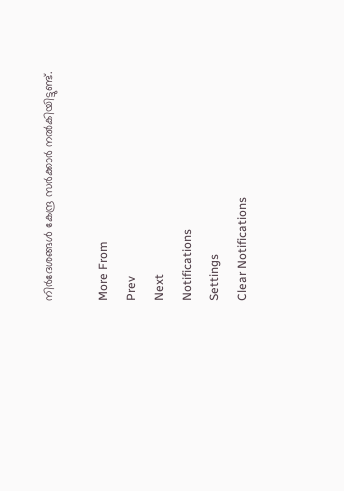നിര്‍ദേശങ്ങള്‍ കേന്ദ്ര സര്‍ക്കാര്‍ നല്‍കിയിട്ടുണ്ട്.

More From
Prev
Next
Notifications
Settings
Clear Notifications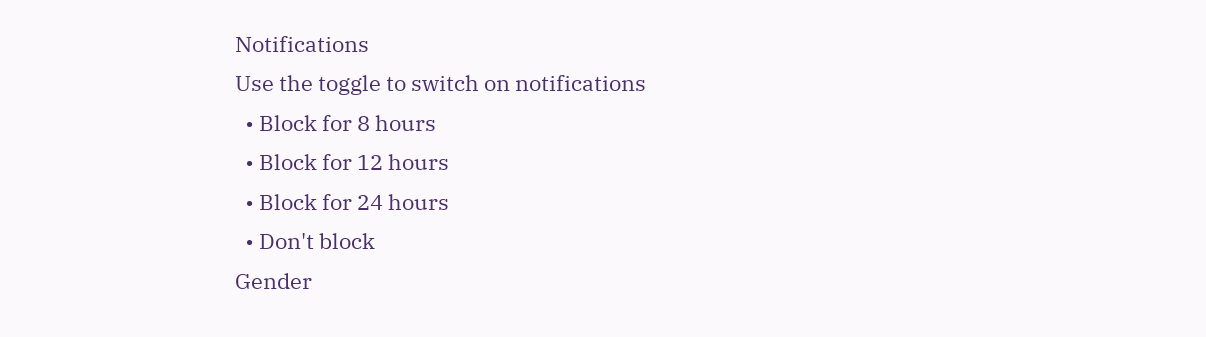Notifications
Use the toggle to switch on notifications
  • Block for 8 hours
  • Block for 12 hours
  • Block for 24 hours
  • Don't block
Gender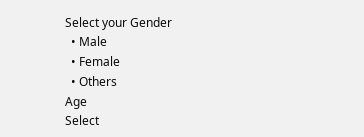Select your Gender
  • Male
  • Female
  • Others
Age
Select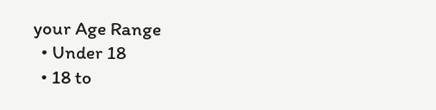your Age Range
  • Under 18
  • 18 to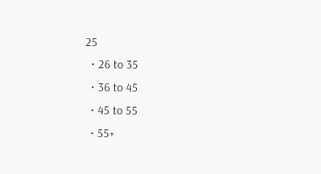25
  • 26 to 35
  • 36 to 45
  • 45 to 55
  • 55+